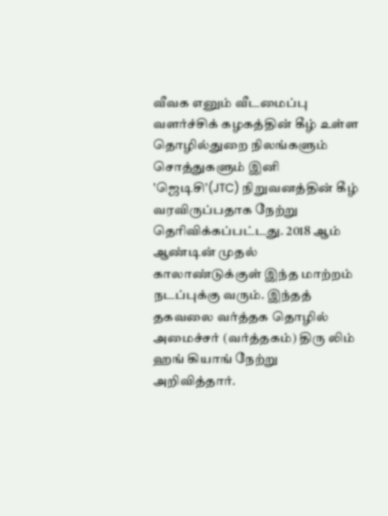வீவக எனும் வீடமைப்பு வளர்ச்சிக் கழகத்தின் கீழ் உள்ள தொழில்துறை நிலங்களும் சொத்துகளும் இனி 'ஜெடிசி'(JTC) நிறுவனத்தின் கீழ் வரவிருப்பதாக நேற்று தெரிவிக்கப்பட்டது. 2018 ஆம் ஆண்டின் முதல் காலாண்டுக்குள் இந்த மாற்றம் நடப்புக்கு வரும். இந்தத் தகவலை வர்த்தக தொழில் அமைச்சர் (வர்த்தகம்) திரு லிம் ஹங் கியாங் நேற்று அறிவித்தார்.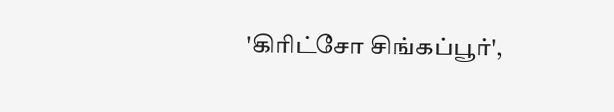'கிரிட்சோ சிங்கப்பூர்',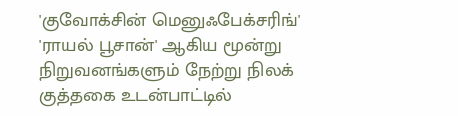'குவோக்சின் மெனுஃபேக்சரிங்' 'ராயல் பூசான்' ஆகிய மூன்று நிறுவனங்களும் நேற்று நிலக் குத்தகை உடன்பாட்டில்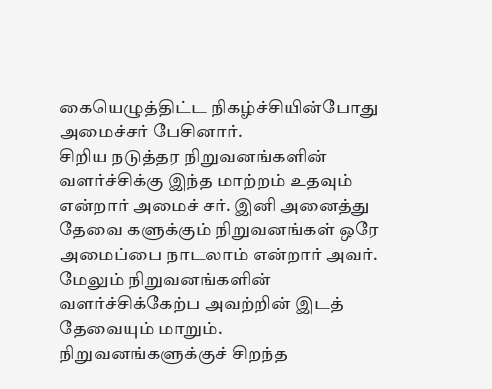கையெழுத்திட்ட நிகழ்ச்சியின்போது அமைச்சர் பேசினார்.
சிறிய நடுத்தர நிறுவனங்களின் வளர்ச்சிக்கு இந்த மாற்றம் உதவும் என்றார் அமைச் சர். இனி அனைத்து தேவை களுக்கும் நிறுவனங்கள் ஒரே அமைப்பை நாடலாம் என்றார் அவர். மேலும் நிறுவனங்களின் வளர்ச்சிக்கேற்ப அவற்றின் இடத் தேவையும் மாறும். நிறுவனங்களுக்குச் சிறந்த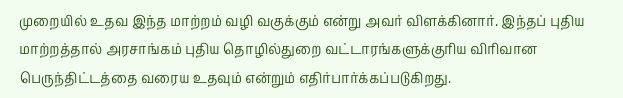முறையில் உதவ இந்த மாற்றம் வழி வகுக்கும் என்று அவர் விளக்கினார். இந்தப் புதிய மாற்றத்தால் அரசாங்கம் புதிய தொழில்துறை வட்டாரங்களுக்குரிய விரிவான பெருந்திட்டத்தை வரைய உதவும் என்றும் எதிர்பார்க்கப்படுகிறது.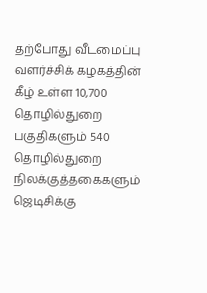தற்போது வீடமைப்பு வளர்ச்சிக் கழகத்தின் கீழ் உள்ள 10,700 தொழில்துறை பகுதிகளும் 540 தொழில்துறை நிலக்குத்தகைகளும் ஜெடிசிக்கு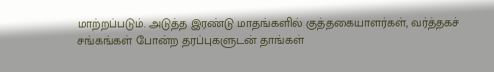மாற்றப்படும். அடுத்த இரண்டு மாதங்களில் குத்தகையாளர்கள், வர்த்தகச் சங்கங்கள் போன்ற தரப்புகளுடன் தாங்கள்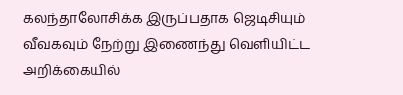கலந்தாலோசிக்க இருப்பதாக ஜெடிசியும் வீவகவும் நேற்று இணைந்து வெளியிட்ட அறிக்கையில்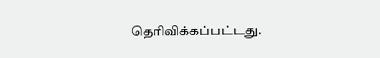தெரிவிக்கப்பட்டது.